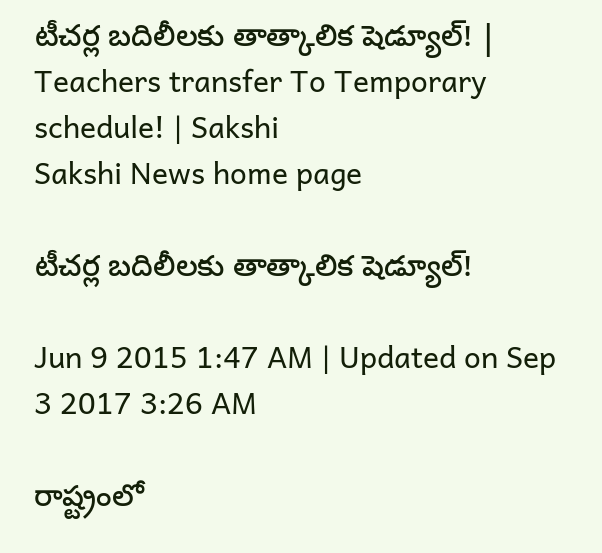టీచర్ల బదిలీలకు తాత్కాలిక షెడ్యూల్! | Teachers transfer To Temporary schedule! | Sakshi
Sakshi News home page

టీచర్ల బదిలీలకు తాత్కాలిక షెడ్యూల్!

Jun 9 2015 1:47 AM | Updated on Sep 3 2017 3:26 AM

రాష్ట్రంలో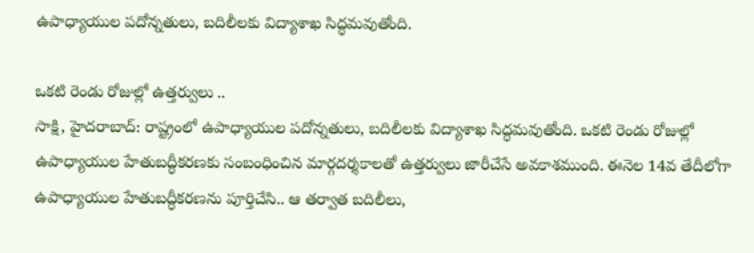ఉపాధ్యాయుల పదోన్నతులు, బదిలీలకు విద్యాశాఖ సిద్ధమవుతోంది.

ఒకటి రెండు రోజుల్లో ఉత్తర్వులు ..
సాక్షి, హైదరాబాద్: రాష్ట్రంలో ఉపాధ్యాయుల పదోన్నతులు, బదిలీలకు విద్యాశాఖ సిద్ధమవుతోంది. ఒకటి రెండు రోజుల్లో ఉపాధ్యాయుల హేతుబద్ధీకరణకు సంబంధించిన మార్గదర్శకాలతో ఉత్తర్వులు జారీచేసే అవకాశముంది. ఈనెల 14వ తేదీలోగా ఉపాధ్యాయుల హేతుబద్ధీకరణను పూర్తిచేసి.. ఆ తర్వాత బదిలీలు,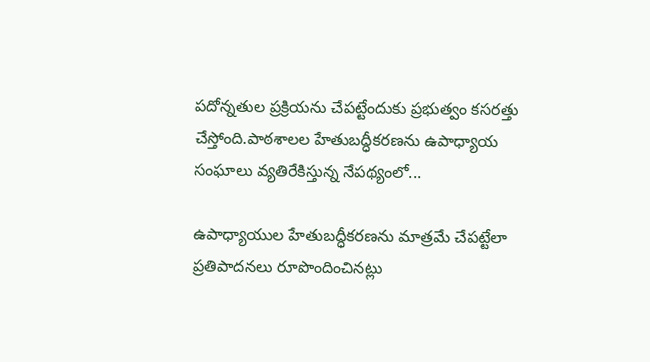పదోన్నతుల ప్రక్రియను చేపట్టేందుకు ప్రభుత్వం కసరత్తు చేస్తోంది.పాఠశాలల హేతుబద్ధీకరణను ఉపాధ్యాయ సంఘాలు వ్యతిరేకిస్తున్న నేపథ్యంలో...

ఉపాధ్యాయుల హేతుబద్ధీకరణను మాత్రమే చేపట్టేలా ప్రతిపాదనలు రూపొందించినట్లు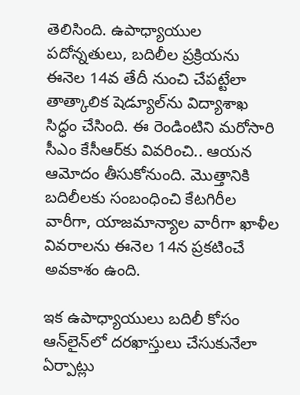తెలిసింది. ఉపాధ్యాయుల పదోన్నతులు, బదిలీల ప్రక్రియను ఈనెల 14వ తేదీ నుంచి చేపట్టేలా తాత్కాలిక షెడ్యూల్‌ను విద్యాశాఖ సిద్ధం చేసింది. ఈ రెండింటిని మరోసారి సీఎం కేసీఆర్‌కు వివరించి.. ఆయన ఆమోదం తీసుకోనుంది. మొత్తానికి బదిలీలకు సంబంధించి కేటగిరీల వారీగా, యాజమాన్యాల వారీగా ఖాళీల వివరాలను ఈనెల 14న ప్రకటించే అవకాశం ఉంది.

ఇక ఉపాధ్యాయులు బదిలీ కోసం ఆన్‌లైన్‌లో దరఖాస్తులు చేసుకునేలా ఏర్పాట్లు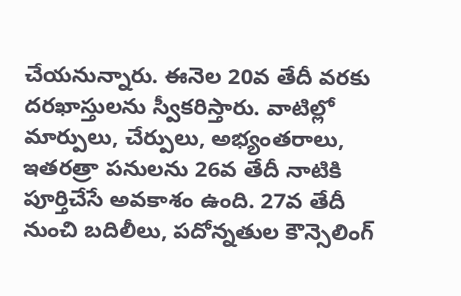చేయనున్నారు. ఈనెల 20వ తేదీ వరకు దరఖాస్తులను స్వీకరిస్తారు. వాటిల్లో మార్పులు, చేర్పులు, అభ్యంతరాలు, ఇతరత్రా పనులను 26వ తేదీ నాటికి పూర్తిచేసే అవకాశం ఉంది. 27వ తేదీ నుంచి బదిలీలు, పదోన్నతుల కౌన్సెలింగ్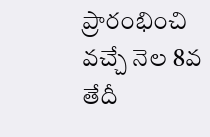ప్రారంభించి వచ్చే నెల 8వ తేదీ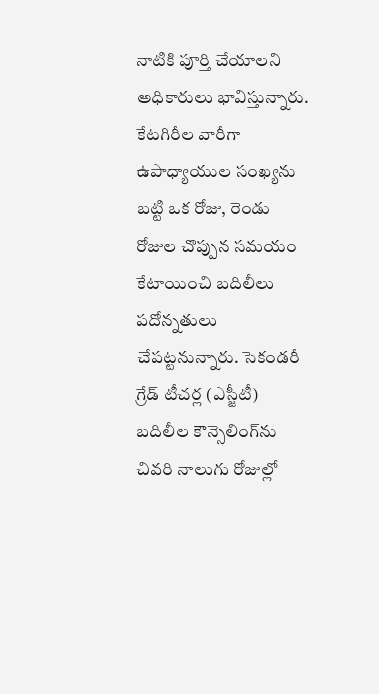నాటికి పూర్తి చేయాలని అధికారులు భావిస్తున్నారు. కేటగిరీల వారీగా ఉపాధ్యాయుల సంఖ్యను బట్టి ఒక రోజు, రెండు రోజుల చొప్పున సమయం కేటాయించి బదిలీలు పదోన్నతులు చేపట్టనున్నారు. సెకండరీ గ్రేడ్ టీచర్ల (ఎస్జీటీ) బదిలీల కౌన్సెలింగ్‌ను చివరి నాలుగు రోజుల్లో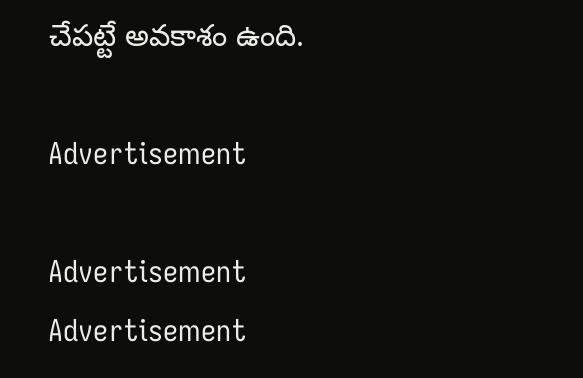చేపట్టే అవకాశం ఉంది.

Advertisement

Advertisement
Advertisement